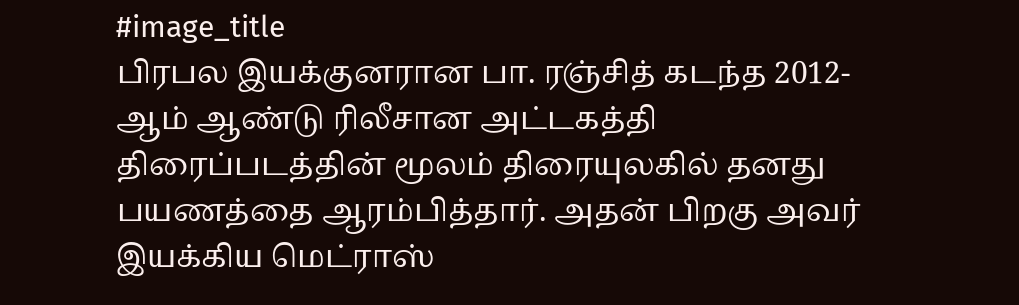#image_title
பிரபல இயக்குனரான பா. ரஞ்சித் கடந்த 2012-ஆம் ஆண்டு ரிலீசான அட்டகத்தி திரைப்படத்தின் மூலம் திரையுலகில் தனது பயணத்தை ஆரம்பித்தார். அதன் பிறகு அவர் இயக்கிய மெட்ராஸ்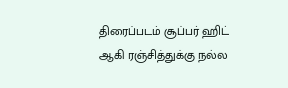திரைப்படம் சூப்பர் ஹிட் ஆகி ரஞ்சித்துக்கு நல்ல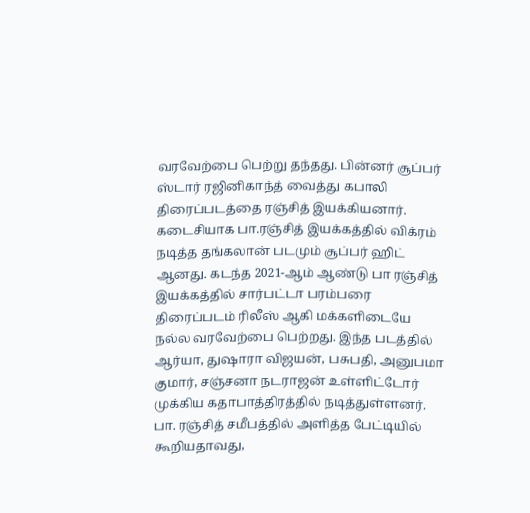வரவேற்பை பெற்று தந்தது. பின்னர் சூப்பர் ஸ்டார் ரஜினிகாந்த் வைத்து கபாலி திரைப்படத்தை ரஞ்சித் இயக்கியனார்.
கடைசியாக பா.ரஞ்சித் இயக்கத்தில் விக்ரம் நடித்த தங்கலான் படமும் சூப்பர் ஹிட் ஆனது. கடந்த 2021-ஆம் ஆண்டு பா ரஞ்சித் இயக்கத்தில் சார்பட்டா பரம்பரை திரைப்படம் ரிலீஸ் ஆகி மக்களிடையே நல்ல வரவேற்பை பெற்றது. இந்த படத்தில் ஆர்யா, துஷாரா விஜயன், பசுபதி, அனுபமா குமார், சஞ்சனா நடராஜன் உள்ளிட்டோர் முக்கிய கதாபாத்திரத்தில் நடித்துள்ளனர்.
பா. ரஞ்சித் சமீபத்தில் அளித்த பேட்டியில் கூறியதாவது,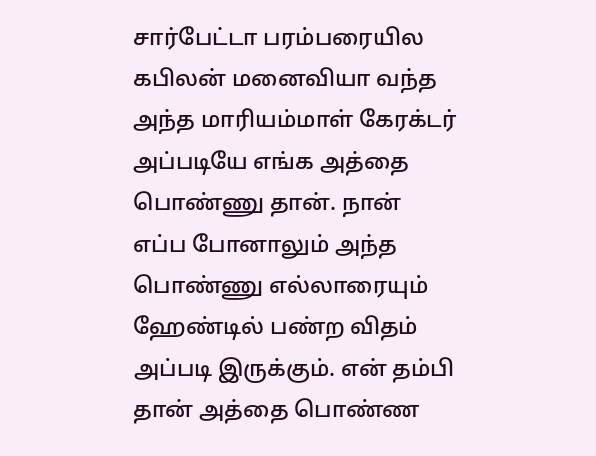சார்பேட்டா பரம்பரையில கபிலன் மனைவியா வந்த அந்த மாரியம்மாள் கேரக்டர் அப்படியே எங்க அத்தை பொண்ணு தான். நான் எப்ப போனாலும் அந்த பொண்ணு எல்லாரையும் ஹேண்டில் பண்ற விதம் அப்படி இருக்கும். என் தம்பி தான் அத்தை பொண்ண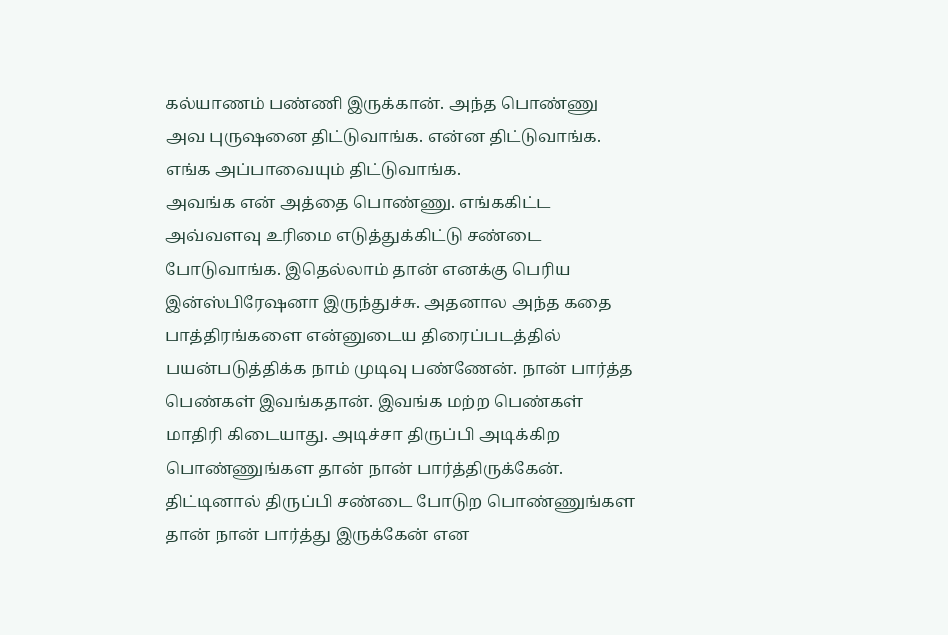கல்யாணம் பண்ணி இருக்கான். அந்த பொண்ணு அவ புருஷனை திட்டுவாங்க. என்ன திட்டுவாங்க. எங்க அப்பாவையும் திட்டுவாங்க.
அவங்க என் அத்தை பொண்ணு. எங்ககிட்ட அவ்வளவு உரிமை எடுத்துக்கிட்டு சண்டை போடுவாங்க. இதெல்லாம் தான் எனக்கு பெரிய இன்ஸ்பிரேஷனா இருந்துச்சு. அதனால அந்த கதை பாத்திரங்களை என்னுடைய திரைப்படத்தில் பயன்படுத்திக்க நாம் முடிவு பண்ணேன். நான் பார்த்த பெண்கள் இவங்கதான். இவங்க மற்ற பெண்கள் மாதிரி கிடையாது. அடிச்சா திருப்பி அடிக்கிற பொண்ணுங்கள தான் நான் பார்த்திருக்கேன். திட்டினால் திருப்பி சண்டை போடுற பொண்ணுங்கள தான் நான் பார்த்து இருக்கேன் என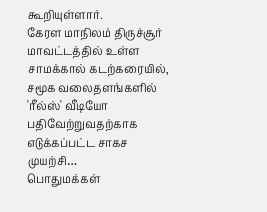கூறியுள்ளார்.
கேரள மாநிலம் திருச்சூர் மாவட்டத்தில் உள்ள சாமக்கால் கடற்கரையில், சமூக வலைதளங்களில் 'ரீல்ஸ்' வீடியோ பதிவேற்றுவதற்காக எடுக்கப்பட்ட சாகச முயற்சி…
பொதுமக்கள்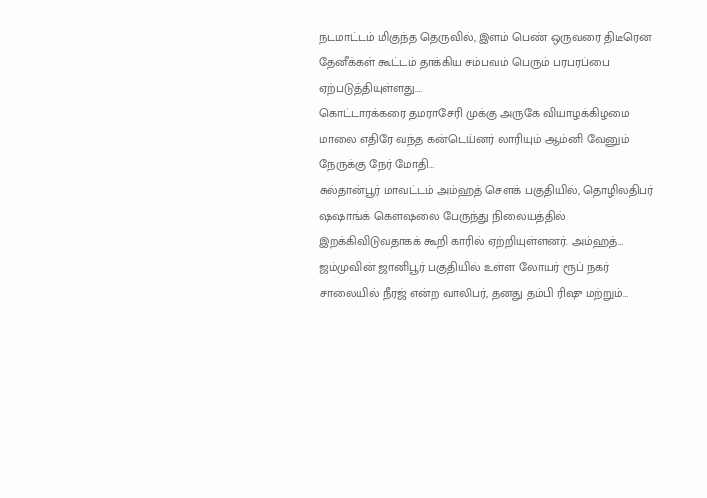நடமாட்டம் மிகுந்த தெருவில், இளம் பெண் ஒருவரை திடீரென தேனீக்கள் கூட்டம் தாக்கிய சம்பவம் பெரும் பரபரப்பை ஏற்படுத்தியுள்ளது.…
கொட்டாரக்கரை தமராசேரி முக்கு அருகே வியாழக்கிழமை மாலை எதிரே வந்த கன்டெய்னர் லாரியும் ஆம்னி வேனும் நேருக்கு நேர் மோதி…
சுல்தான்பூர் மாவட்டம் அம்ஹத் சௌக் பகுதியில், தொழிலதிபர் ஷஷாங்க் கெளஷலை பேருந்து நிலையத்தில் இறக்கிவிடுவதாகக் கூறி காரில் ஏற்றியுள்ளனர். அம்ஹத்…
ஜம்முவின் ஜானிபூர் பகுதியில் உள்ள லோயர் ரூப் நகர் சாலையில் நீரஜ் என்ற வாலிபர், தனது தம்பி ரிஷு மற்றும்…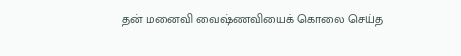தன் மனைவி வைஷ்ணவியைக் கொலை செய்த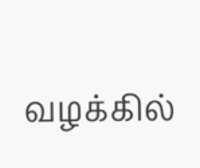வழக்கில்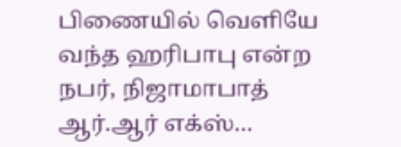பிணையில் வெளியே வந்த ஹரிபாபு என்ற நபர், நிஜாமாபாத் ஆர்.ஆர் எக்ஸ்…